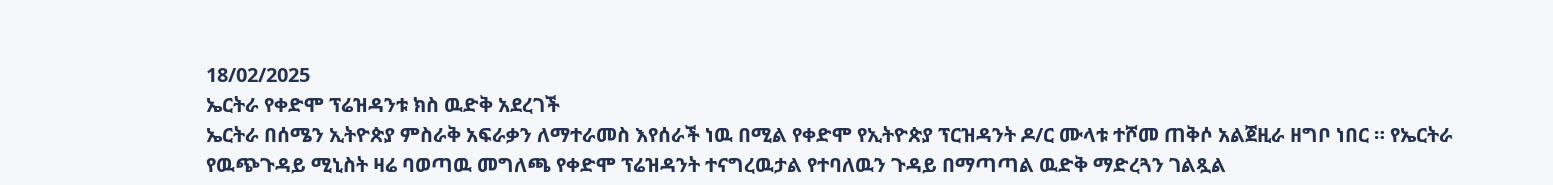18/02/2025
ኤርትራ የቀድሞ ፕሬዝዳንቱ ክስ ዉድቅ አደረገች
ኤርትራ በሰሜን ኢትዮጵያ ምስራቅ አፍራቃን ለማተራመስ እየሰራች ነዉ በሚል የቀድሞ የኢትዮጵያ ፕርዝዳንት ዶ/ር ሙላቱ ተሾመ ጠቅሶ አልጀዚራ ዘግቦ ነበር ። የኤርትራ የዉጭጉዳይ ሚኒስት ዛሬ ባወጣዉ መግለጫ የቀድሞ ፕሬዝዳንት ተናግረዉታል የተባለዉን ጉዳይ በማጣጣል ዉድቅ ማድረጓን ገልጿል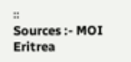።
Sources :- MOI Eritrea